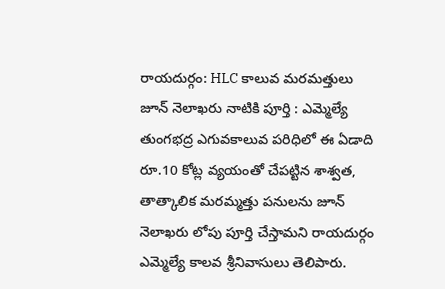రాయదుర్గం: HLC కాలువ మరమత్తులు జూన్ నెలాఖరు నాటికి పూర్తి : ఎమ్మెల్యే
తుంగభద్ర ఎగువకాలువ పరిధిలో ఈ ఏడాది రూ.10 కోట్ల వ్యయంతో చేపట్టిన శాశ్వత, తాత్కాలిక మరమ్మత్తు పనులను జూన్ నెలాఖరు లోపు పూర్తి చేస్తామని రాయదుర్గం ఎమ్మెల్యే కాలవ శ్రీనివాసులు తెలిపారు.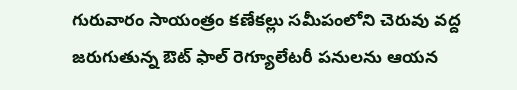గురువారం సాయంత్రం కణేకల్లు సమీపంలోని చెరువు వద్ద జరుగుతున్న ఔట్ ఫాల్ రెగ్యూలేటరీ పనులను ఆయన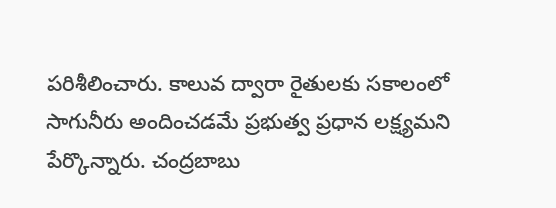పరిశీలించారు. కాలువ ద్వారా రైతులకు సకాలంలో సాగునీరు అందించడమే ప్రభుత్వ ప్రధాన లక్ష్యమని పేర్కొన్నారు. చంద్రబాబు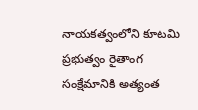నాయకత్వంలోని కూటమి ప్రభుత్వం రైతాంగ సంక్షేమానికి అత్యంత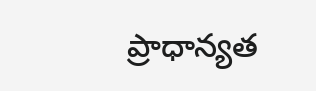ప్రాధాన్యత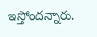ఇస్తోందన్నారు.